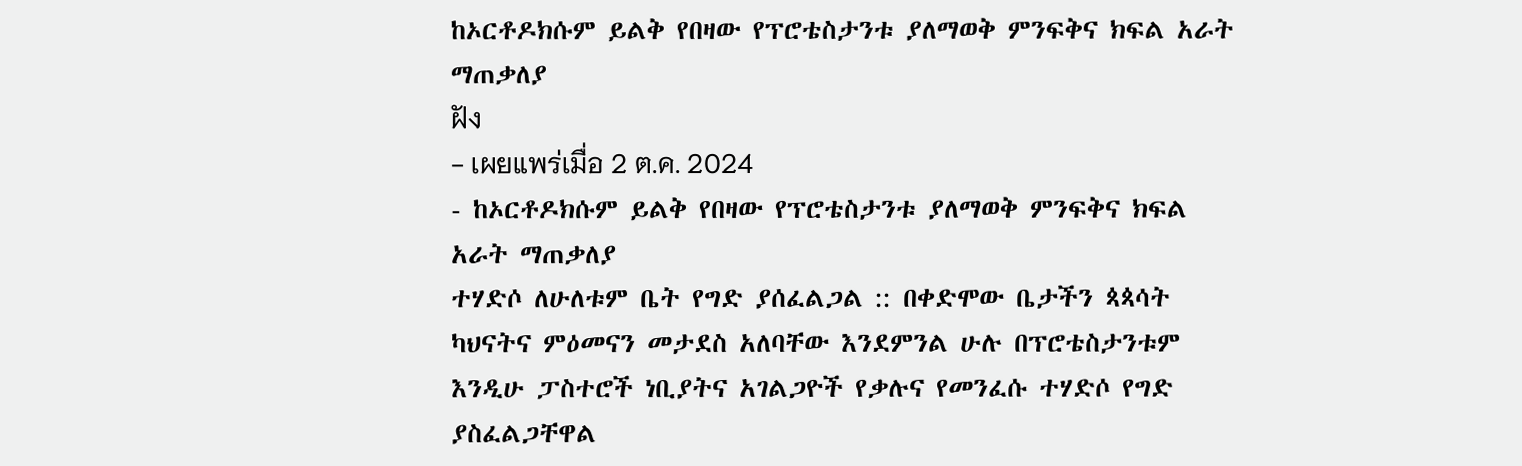ከኦርቶዶክሱም ይልቅ የበዛው የፕሮቴስታንቱ ያለማወቅ ምንፍቅና ክፍል አራት ማጠቃለያ
ฝัง
- เผยแพร่เมื่อ 2 ต.ค. 2024
- ከኦርቶዶክሱም ይልቅ የበዛው የፕሮቴስታንቱ ያለማወቅ ምንፍቅና ክፍል አራት ማጠቃለያ
ተሃድሶ ለሁለቱም ቤት የግድ ያሰፈልጋል :: በቀድሞው ቤታችን ጳጳሳት ካህናትና ምዕመናን መታደስ አለባቸው እንደምንል ሁሉ በፕሮቴስታንቱም እንዲሁ ፓስተሮች ነቢያትና አገልጋዮች የቃሉና የመንፈሱ ተሃድሶ የግድ ያስፈልጋቸዋል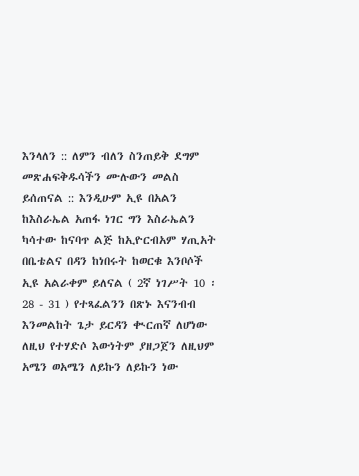እንላለን :: ለምን ብለን ስንጠይቅ ደግም መጽሐፍቅዱሳችን ሙሉውን መልስ ይሰጠናል :: እንዲሁም ኢዩ በአልን ከእስራኤል አጠፋ ነገር ግን እስራኤልን ካሳተው ከናባጥ ልጅ ከኢዮርብአም ሃጢአት በቤቴልና በዳን ከነበሩት ከወርቁ እንቦሶች ኢዩ አልራቀም ይለናል ( 2ኛ ነገሥት 10 ፡ 28 - 31 ) የተጻፈልንን በጽኑ እናንብብ እንመልከት ጌታ ይርዳን ቊርጠኛ ለሆነው ለዚህ የተሃድሶ እውነትም ያዘጋጀን ለዚህም አሜን ወአሜን ለይኩን ለይኩን ነው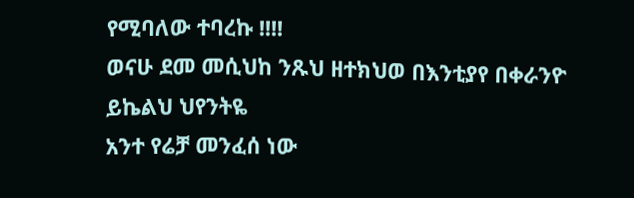የሚባለው ተባረኩ !!!!
ወናሁ ደመ መሲህከ ንጹህ ዘተክህወ በእንቲያየ በቀራንዮ ይኬልህ ህየንትዬ
አንተ የሬቻ መንፈሰ ነው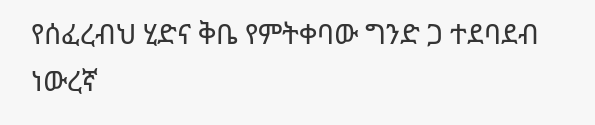የሰፈረብህ ሂድና ቅቤ የምትቀባው ግንድ ጋ ተደባደብ ነውረኛ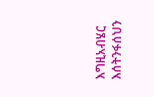እግዚአብሄር እሰትንፋሰህን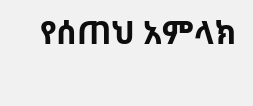የሰጠህ አምላክ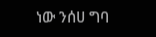ነው ንሰሀ ግባ